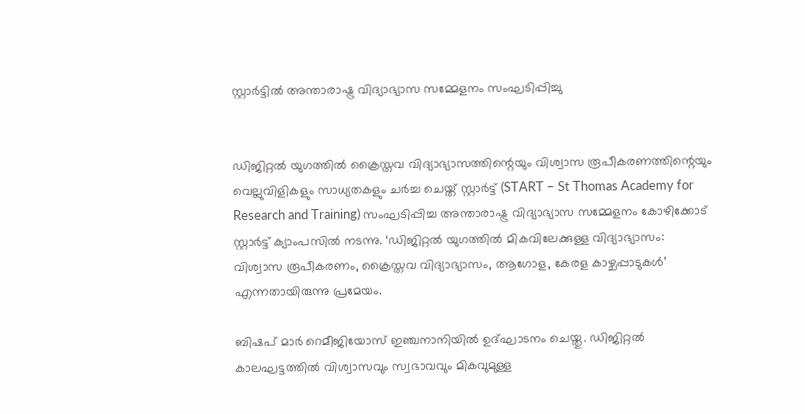സ്റ്റാര്‍ട്ടില്‍ അന്താരാഷ്ട്ര വിദ്യാഭ്യാസ സമ്മേളനം സംഘടിപ്പിച്ചു


ഡിജിറ്റല്‍ യുഗത്തില്‍ ക്രൈസ്തവ വിദ്യാഭ്യാസത്തിന്റെയും വിശ്വാസ രൂപീകരണത്തിന്റെയും വെല്ലുവിളികളും സാധ്യതകളും ചര്‍ച്ച ചെയ്ത് സ്റ്റാര്‍ട്ട് (START – St Thomas Academy for Research and Training) സംഘടിപ്പിച്ച അന്താരാഷ്ട്ര വിദ്യാഭ്യാസ സമ്മേളനം കോഴിക്കോട് സ്റ്റാര്‍ട്ട് ക്യാംപസില്‍ നടന്നു. ‘ഡിജിറ്റല്‍ യുഗത്തില്‍ മികവിലേക്കുള്ള വിദ്യാഭ്യാസം: വിശ്വാസ രൂപീകരണം, ക്രൈസ്തവ വിദ്യാഭ്യാസം, ആഗോള, കേരള കാഴ്ചപ്പാടുകള്‍’ എന്നതായിരുന്നു പ്രമേയം.

ബിഷപ്‌ മാര്‍ റെമീജിയോസ് ഇഞ്ചനാനിയില്‍ ഉദ്ഘാടനം ചെയ്തു. ഡിജിറ്റല്‍ കാലഘട്ടത്തില്‍ വിശ്വാസവും സ്വഭാവവും മികവുമുള്ള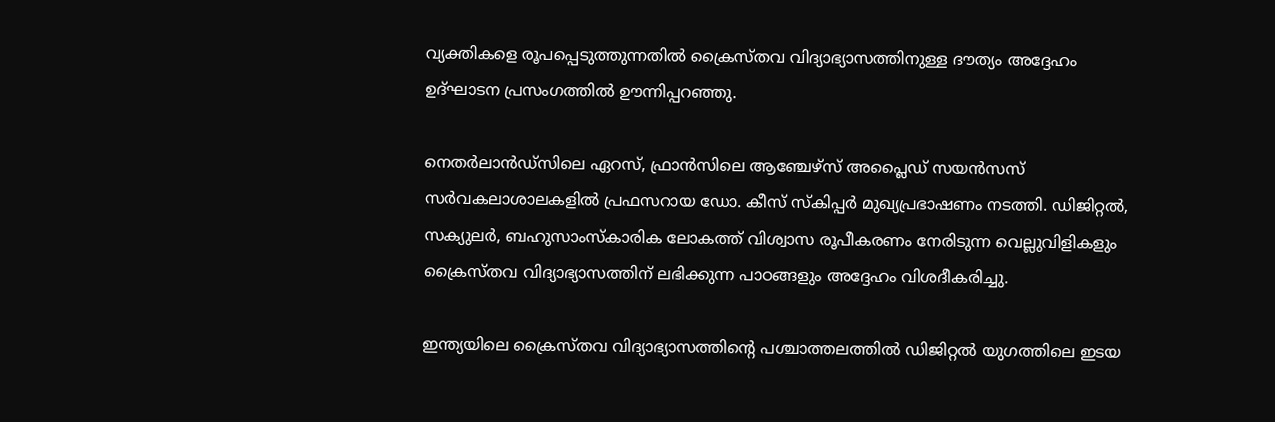വ്യക്തികളെ രൂപപ്പെടുത്തുന്നതില്‍ ക്രൈസ്തവ വിദ്യാഭ്യാസത്തിനുള്ള ദൗത്യം അദ്ദേഹം ഉദ്ഘാടന പ്രസംഗത്തില്‍ ഊന്നിപ്പറഞ്ഞു.

നെതര്‍ലാന്‍ഡ്‌സിലെ ഏറസ്, ഫ്രാന്‍സിലെ ആഞ്ചേഴ്‌സ് അപ്ലൈഡ് സയന്‍സസ് സര്‍വകലാശാലകളില്‍ പ്രഫസറായ ഡോ. കീസ് സ്‌കിപ്പര്‍ മുഖ്യപ്രഭാഷണം നടത്തി. ഡിജിറ്റല്‍, സക്യുലര്‍, ബഹുസാംസ്‌കാരിക ലോകത്ത് വിശ്വാസ രൂപീകരണം നേരിടുന്ന വെല്ലുവിളികളും ക്രൈസ്തവ വിദ്യാഭ്യാസത്തിന് ലഭിക്കുന്ന പാഠങ്ങളും അദ്ദേഹം വിശദീകരിച്ചു.

ഇന്ത്യയിലെ ക്രൈസ്തവ വിദ്യാഭ്യാസത്തിന്റെ പശ്ചാത്തലത്തില്‍ ഡിജിറ്റല്‍ യുഗത്തിലെ ഇടയ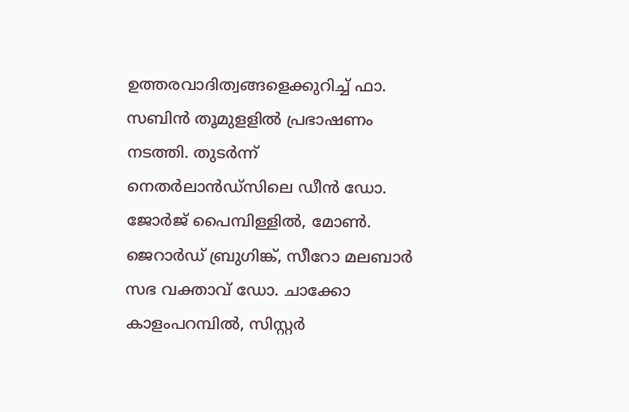ഉത്തരവാദിത്വങ്ങളെക്കുറിച്ച് ഫാ. സബിന്‍ തൂമുളളില്‍ പ്രഭാഷണം നടത്തി. തുടര്‍ന്ന് നെതര്‍ലാന്‍ഡ്‌സിലെ ഡീന്‍ ഡോ. ജോര്‍ജ് പൈമ്പിള്ളില്‍, മോണ്‍. ജെറാര്‍ഡ് ബ്രുഗിങ്ക്, സീറോ മലബാര്‍ സഭ വക്താവ് ഡോ. ചാക്കോ കാളംപറമ്പില്‍, സിസ്റ്റര്‍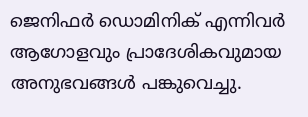ജെനിഫര്‍ ഡൊമിനിക് എന്നിവര്‍ ആഗോളവും പ്രാദേശികവുമായ അനുഭവങ്ങള്‍ പങ്കുവെച്ചു.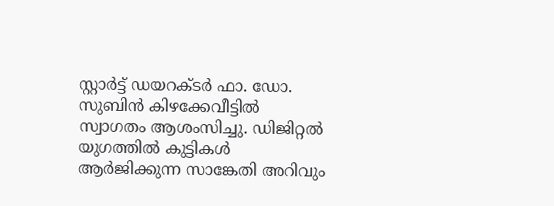സ്റ്റാര്‍ട്ട് ഡയറക്ടര്‍ ഫാ. ഡോ. സുബിന്‍ കിഴക്കേവീട്ടില്‍ സ്വാഗതം ആശംസിച്ചു. ഡിജിറ്റല്‍ യുഗത്തില്‍ കുട്ടികള്‍ ആര്‍ജിക്കുന്ന സാങ്കേതി അറിവും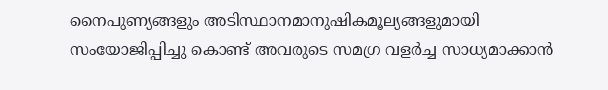നൈപുണ്യങ്ങളും അടിസ്ഥാനമാനുഷികമൂല്യങ്ങളുമായി സംയോജിപ്പിച്ചു കൊണ്ട് അവരുടെ സമഗ്ര വളര്‍ച്ച സാധ്യമാക്കാന്‍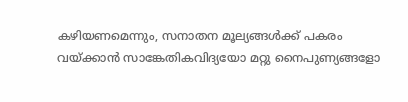കഴിയണമെന്നും, സനാതന മൂല്യങ്ങള്‍ക്ക് പകരം വയ്ക്കാന്‍ സാങ്കേതികവിദ്യയോ മറ്റു നൈപുണ്യങ്ങളോ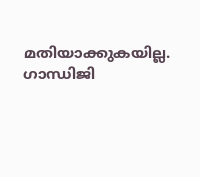മതിയാക്കുകയില്ല. ഗാന്ധിജി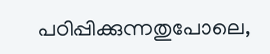പഠിപ്പിക്കുന്നതുപോലെ,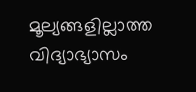മൂല്യങ്ങളില്ലാത്ത വിദ്യാഭ്യാസം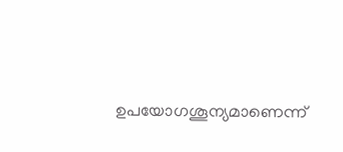ഉപയോഗശൂന്യമാണെന്ന്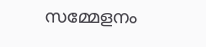സമ്മേളനം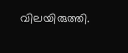വിലയിരുത്തി.